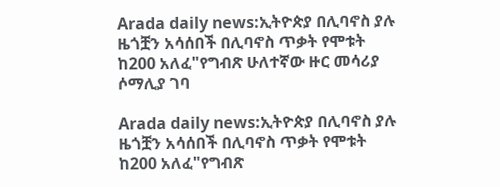Arada daily news:ኢትዮጵያ በሊባኖስ ያሉ ዜጎቿን አሳሰበች በሊባኖስ ጥቃት የሞቱት ከ200 አለፈ"የግብጽ ሁለተኛው ዙር መሳሪያ ሶማሊያ ገባ

Arada daily news:ኢትዮጵያ በሊባኖስ ያሉ ዜጎቿን አሳሰበች በሊባኖስ ጥቃት የሞቱት ከ200 አለፈ"የግብጽ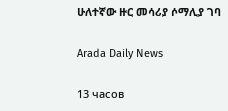ሁለተኛው ዙር መሳሪያ ሶማሊያ ገባ

Arada Daily News

13 часов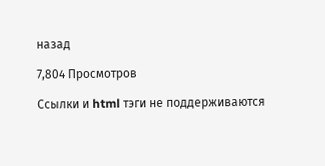назад

7,804 Просмотров

Ссылки и html тэги не поддерживаются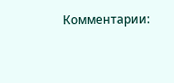Комментарии: